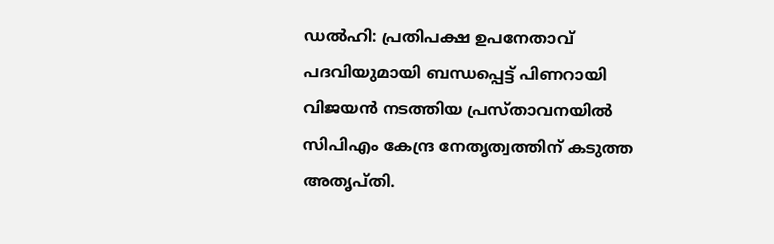ഡൽഹി: പ്രതിപക്ഷ ഉപനേതാവ് പദവിയുമായി ബന്ധപ്പെട്ട് പിണറായി വിജയൻ നടത്തിയ പ്രസ്താവനയിൽ സിപിഎം കേന്ദ്ര നേതൃത്വത്തിന് കടുത്ത അതൃപ്തി.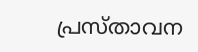പ്രസ്താവന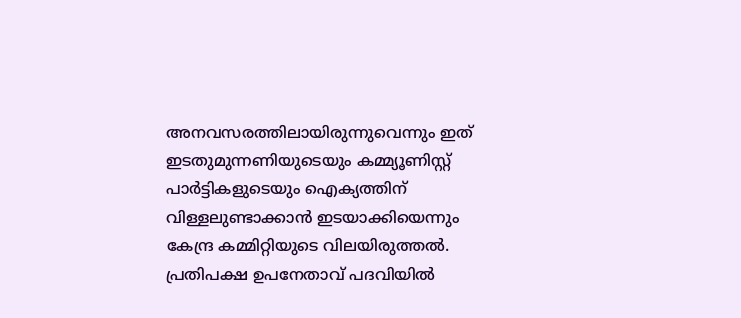അനവസരത്തിലായിരുന്നുവെന്നും ഇത് ഇടതുമുന്നണിയുടെയും കമ്മ്യൂണിസ്റ്റ് പാർട്ടികളുടെയും ഐക്യത്തിന് വിള്ളലുണ്ടാക്കാൻ ഇടയാക്കിയെന്നും കേന്ദ്ര കമ്മിറ്റിയുടെ വിലയിരുത്തൽ.
പ്രതിപക്ഷ ഉപനേതാവ് പദവിയിൽ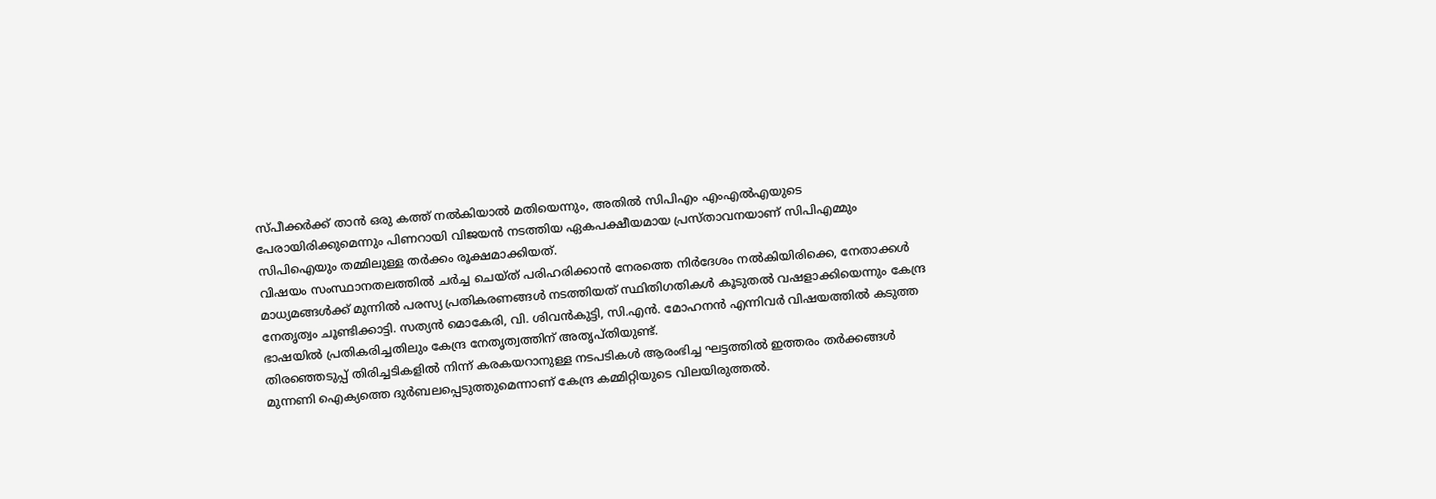സ്പീക്കർക്ക് താൻ ഒരു കത്ത് നൽകിയാൽ മതിയെന്നും, അതിൽ സിപിഎം എംഎൽഎയുടെ പേരായിരിക്കുമെന്നും പിണറായി വിജയൻ നടത്തിയ ഏകപക്ഷീയമായ പ്രസ്താവനയാണ് സിപിഎമ്മും സിപിഐയും തമ്മിലുള്ള തർക്കം രൂക്ഷമാക്കിയത്.
വിഷയം സംസ്ഥാനതലത്തിൽ ചർച്ച ചെയ്ത് പരിഹരിക്കാൻ നേരത്തെ നിർദേശം നൽകിയിരിക്കെ, നേതാക്കൾ മാധ്യമങ്ങൾക്ക് മുന്നിൽ പരസ്യ പ്രതികരണങ്ങൾ നടത്തിയത് സ്ഥിതിഗതികൾ കൂടുതൽ വഷളാക്കിയെന്നും കേന്ദ്ര നേതൃത്വം ചൂണ്ടിക്കാട്ടി. സത്യൻ മൊകേരി, വി. ശിവൻകുട്ടി, സി.എൻ. മോഹനൻ എന്നിവർ വിഷയത്തിൽ കടുത്ത ഭാഷയിൽ പ്രതികരിച്ചതിലും കേന്ദ്ര നേതൃത്വത്തിന് അതൃപ്തിയുണ്ട്.
തിരഞ്ഞെടുപ്പ് തിരിച്ചടികളിൽ നിന്ന് കരകയറാനുള്ള നടപടികൾ ആരംഭിച്ച ഘട്ടത്തിൽ ഇത്തരം തർക്കങ്ങൾ മുന്നണി ഐക്യത്തെ ദുർബലപ്പെടുത്തുമെന്നാണ് കേന്ദ്ര കമ്മിറ്റിയുടെ വിലയിരുത്തൽ.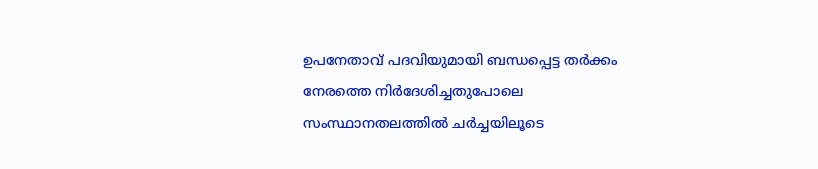ഉപനേതാവ് പദവിയുമായി ബന്ധപ്പെട്ട തർക്കം നേരത്തെ നിർദേശിച്ചതുപോലെ സംസ്ഥാനതലത്തിൽ ചർച്ചയിലൂടെ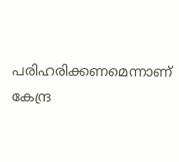പരിഹരിക്കണമെന്നാണ് കേന്ദ്ര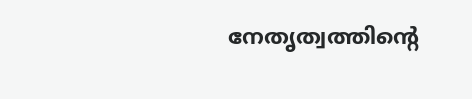നേതൃത്വത്തിന്റെ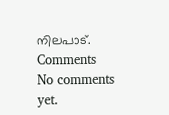നിലപാട്.
Comments
No comments yet.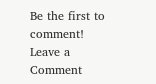Be the first to comment!
Leave a Comment